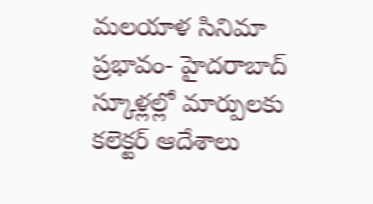మలయాళ సినిమా ప్రభావం- హైదరాబాద్ స్కూళ్లల్లో మార్పులకు కలెక్టర్ ఆదేశాలు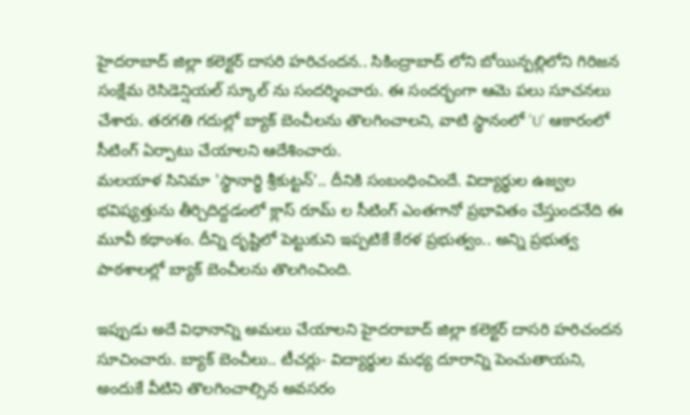హైదరాబాద్ జిల్లా కలెక్టర్ దాసరి హరిచందన.. సికింద్రాబాద్ లోని బోయిన్పల్లిలోని గిరిజన సంక్షేమ రెసిడెన్షియల్ స్కూల్ ను సందర్శించారు. ఈ సందర్భంగా ఆమె పలు సూచనలు చేశారు. తరగతి గదుల్లో బ్యాక్ బెంచీలను తొలగించాలని, వాటి స్థానంలో 'U' ఆకారంలో సీటింగ్ ఏర్పాటు చేయాలని ఆదేశించారు.
మలయాళ సినిమా 'స్థానార్థి శ్రీకుట్టన్'.. దీనికి సంబంధించిందే. విద్యార్థుల ఉజ్వల భవిష్యత్తును తీర్చిదిద్దడంలో క్లాస్ రూమ్ ల సీటింగ్ ఎంతగానో ప్రభావితం చేస్తుందనేది ఈ మూవీ కథాంశం. దీన్ని దృష్టిలో పెట్టుకుని ఇప్పటికే కేరళ ప్రభుత్వం.. అన్ని ప్రభుత్వ పాఠశాలల్లో బ్యాక్ బెంచీలను తొలగించింది.

ఇప్పుడు అదే విధానాన్ని అమలు చేయాలని హైదరాబాద్ జిల్లా కలెక్టర్ దాసరి హరిచందన సూచించారు. బ్యాక్ బెంచీలు.. టీచర్లు- విద్యార్థుల మధ్య దూరాన్ని పెంచుతాయని, అందుకే వీటిని తొలగించాల్సిన అవసరం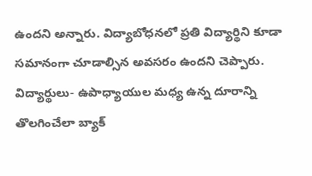ఉందని అన్నారు. విద్యాబోధనలో ప్రతి విద్యార్థిని కూడా సమానంగా చూడాల్సిన అవసరం ఉందని చెప్పారు.
విద్యార్థులు- ఉపాధ్యాయుల మధ్య ఉన్న దూరాన్ని తొలగించేలా బ్యాక్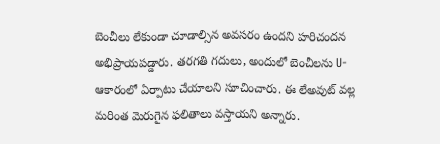బెంచీలు లేకుండా చూడాల్సిన అవసరం ఉందని హరిచందన అభిప్రాయపడ్డారు. తరగతి గదులు, అందులో బెంచీలను U- ఆకారంలో ఏర్పాటు చేయాలని సూచించారు. ఈ లేఅవుట్ వల్ల మరింత మెరుగైన ఫలితాలు వస్తాయని అన్నారు.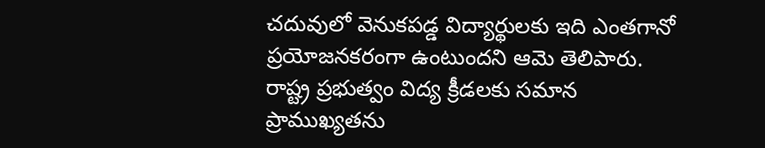చదువులో వెనుకపడ్డ విద్యార్థులకు ఇది ఎంతగానో ప్రయోజనకరంగా ఉంటుందని ఆమె తెలిపారు. రాష్ట్ర ప్రభుత్వం విద్య క్రీడలకు సమాన ప్రాముఖ్యతను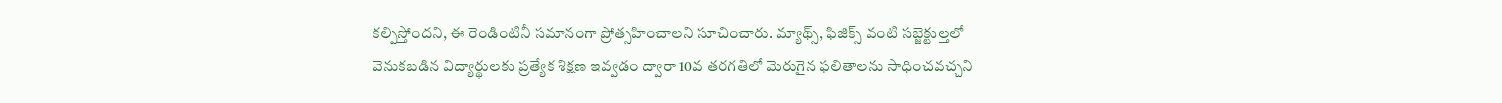కల్పిస్తోందని, ఈ రెండింటినీ సమానంగా ప్రోత్సహించాలని సూచించారు. మ్యాథ్స్, ఫిజిక్స్ వంటి సబ్జెక్టుల్తలో వెనుకబడిన విద్యార్థులకు ప్రత్యేక శిక్షణ ఇవ్వడం ద్వారా 10వ తరగతిలో మెరుగైన ఫలితాలను సాధించవచ్చని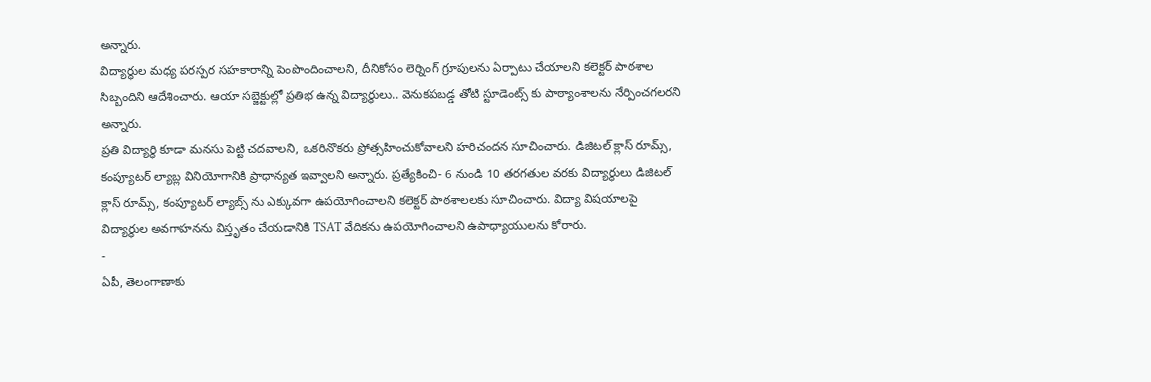అన్నారు.
విద్యార్థుల మధ్య పరస్పర సహకారాన్ని పెంపొందించాలని, దీనికోసం లెర్నింగ్ గ్రూపులను ఏర్పాటు చేయాలని కలెక్టర్ పాఠశాల సిబ్బందిని ఆదేశించారు. ఆయా సబ్జెక్టుల్లో ప్రతిభ ఉన్న విద్యార్థులు.. వెనుకపబడ్డ తోటి స్టూడెంట్స్ కు పాఠ్యాంశాలను నేర్పించగలరని అన్నారు.
ప్రతి విద్యార్థి కూడా మనసు పెట్టి చదవాలని, ఒకరినొకరు ప్రోత్సహించుకోవాలని హరిచందన సూచించారు. డిజిటల్ క్లాస్ రూమ్స్, కంప్యూటర్ ల్యాబ్ల వినియోగానికి ప్రాధాన్యత ఇవ్వాలని అన్నారు. ప్రత్యేకించి- 6 నుండి 10 తరగతుల వరకు విద్యార్థులు డిజిటల్ క్లాస్ రూమ్స్, కంప్యూటర్ ల్యాబ్స్ ను ఎక్కువగా ఉపయోగించాలని కలెక్టర్ పాఠశాలలకు సూచించారు. విద్యా విషయాలపై విద్యార్థుల అవగాహనను విస్తృతం చేయడానికి TSAT వేదికను ఉపయోగించాలని ఉపాధ్యాయులను కోరారు.
-
ఏపీ, తెలంగాణాకు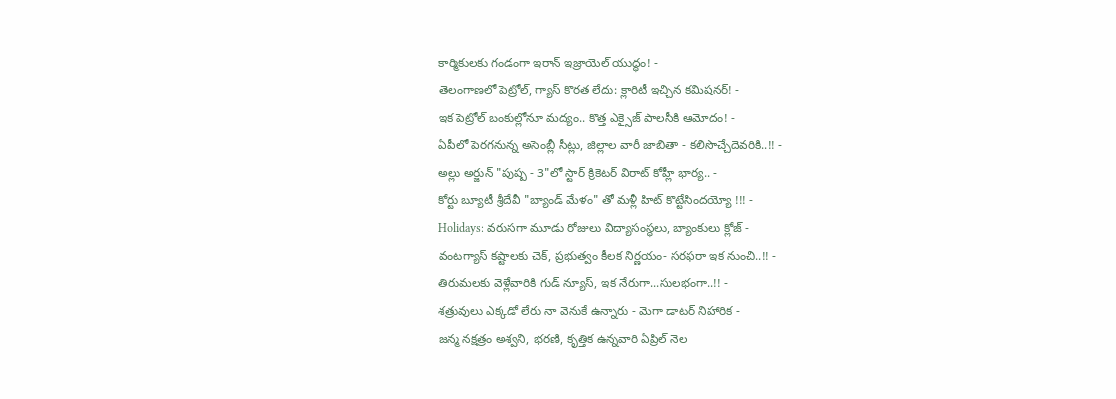కార్మికులకు గండంగా ఇరాన్ ఇజ్రాయెల్ యుద్ధం! -
తెలంగాణలో పెట్రోల్, గ్యాస్ కొరత లేదు: క్లారిటీ ఇచ్చిన కమిషనర్! -
ఇక పెట్రోల్ బంకుల్లోనూ మద్యం.. కొత్త ఎక్సైజ్ పాలసీకి ఆమోదం! -
ఏపీలో పెరగనున్న అసెంబ్లీ సీట్లు, జిల్లాల వారీ జాబితా - కలిసొచ్చేదెవరికి..!! -
అల్లు అర్జున్ "పుష్ప - 3"లో స్టార్ క్రికెటర్ విరాట్ కోహ్లీ భార్య.. -
కోర్టు బ్యూటీ శ్రీదేవీ "బ్యాండ్ మేళం" తో మళ్లీ హిట్ కొట్టేసిందయ్యో !!! -
Holidays: వరుసగా మూడు రోజులు విద్యాసంస్థలు, బ్యాంకులు క్లోజ్ -
వంటగ్యాస్ కష్టాలకు చెక్, ప్రభుత్వం కీలక నిర్ణయం- సరఫరా ఇక నుంచి..!! -
తిరుమలకు వెళ్లేవారికి గుడ్ న్యూస్, ఇక నేరుగా...సులభంగా..!! -
శత్రువులు ఎక్కడో లేరు నా వెనుకే ఉన్నారు - మెగా డాటర్ నిహారిక -
జన్మ నక్షత్రం అశ్వని, భరణి, కృత్తిక ఉన్నవారి ఏప్రిల్ నెల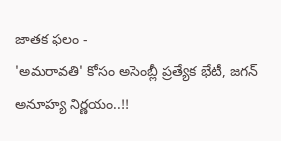జాతక ఫలం -
'అమరావతి' కోసం అసెంబ్లీ ప్రత్యేక భేటీ, జగన్ అనూహ్య నిర్ణయం..!!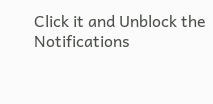Click it and Unblock the Notifications